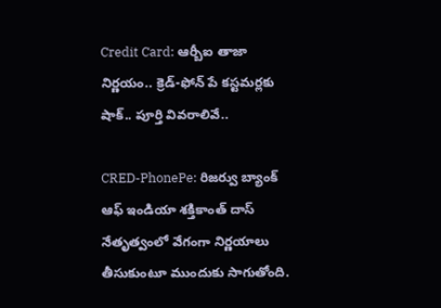Credit Card: ఆర్బీఐ తాజా నిర్ణయం.. క్రెడ్-ఫోన్ పే కస్టమర్లకు షాక్.. పూర్తి వివరాలివే..

CRED-PhonePe: రిజర్వు బ్యాంక్ ఆఫ్ ఇండియా శక్తికాంత్ దాస్ నేతృత్వంలో వేగంగా నిర్ణయాలు తీసుకుంటూ ముందుకు సాగుతోంది.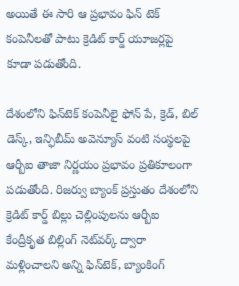అయితే ఈ సారి ఆ ప్రభావం ఫిన్ టెక్ కంపెనీలతో పాటు క్రెడిట్ కార్డ్ యూజర్లపై కూడా పడుతోంది.

దేశంలోని ఫిన్‌టెక్ కంపెనీలై ఫోన్ పే, క్రెడ్, బిల్ డెస్క్, ఇన్ఫిబీమ్ అవెన్యూస్ వంటి సంస్థలపై ఆర్బీఐ తాజా నిర్ణయం ప్రభావం ప్రతికూలంగా పడుతోంది. రిజర్వు బ్యాంక్ ప్రస్తుతం దేశంలోని క్రెడిట్ కార్డ్ బిల్లు చెల్లింపులను ఆర్బీఐ కేంద్రీకృత బిల్లింగ్ నెట్‌వర్క్ ద్వారా మళ్లించాలని అన్ని ఫిన్‌టెక్, బ్యాంకింగ్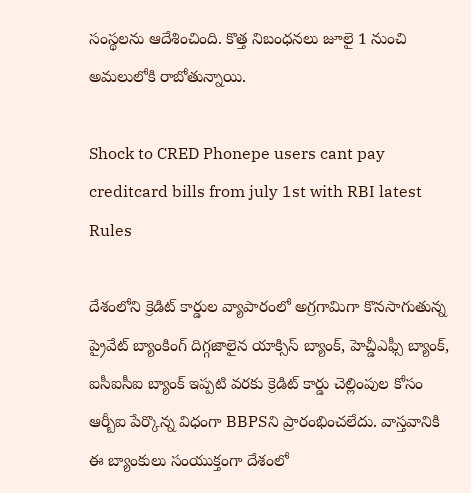సంస్థలను ఆదేశించింది. కొత్త నిబంధనలు జూలై 1 నుంచి అమలులోకి రాబోతున్నాయి.

Shock to CRED Phonepe users cant pay creditcard bills from july 1st with RBI latest Rules

దేశంలోని క్రెడిట్ కార్డుల వ్యాపారంలో అగ్రగామిగా కొనసాగుతున్న ప్రైవేట్ బ్యాంకింగ్ దిగ్గజాలైన యాక్సిస్ బ్యాంక్, హెచ్డీఎఫ్సీ బ్యాంక్, ఐసీఐసీఐ బ్యాంక్ ఇప్పటి వరకు క్రెడిట్ కార్డు చెల్లింపుల కోసం ఆర్బీఐ పేర్కొన్న విధంగా BBPSని ప్రారంభించలేదు. వాస్తవానికి ఈ బ్యాంకులు సంయుక్తంగా దేశంలో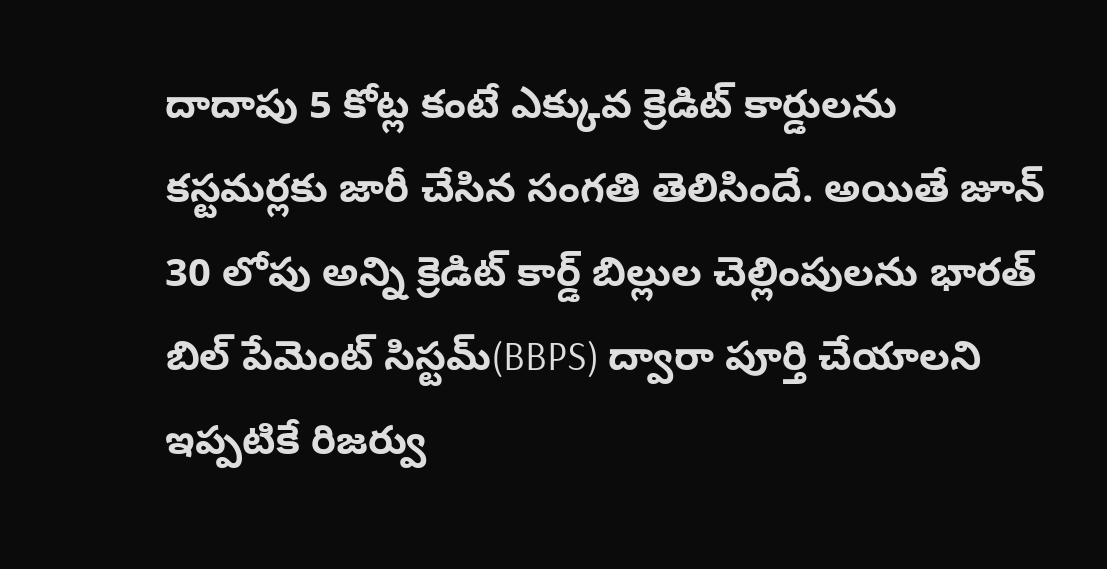దాదాపు 5 కోట్ల కంటే ఎక్కువ క్రెడిట్ కార్డులను కస్టమర్లకు జారీ చేసిన సంగతి తెలిసిందే. అయితే జూన్ 30 లోపు అన్ని క్రెడిట్ కార్డ్ బిల్లుల చెల్లింపులను భారత్ బిల్ పేమెంట్ సిస్టమ్(BBPS) ద్వారా పూర్తి చేయాలని ఇప్పటికే రిజర్వు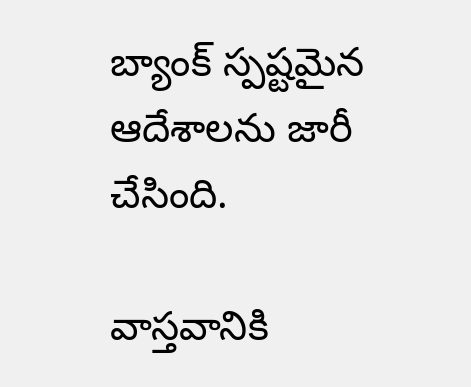బ్యాంక్ స్పష్టమైన ఆదేశాలను జారీ చేసింది.

వాస్తవానికి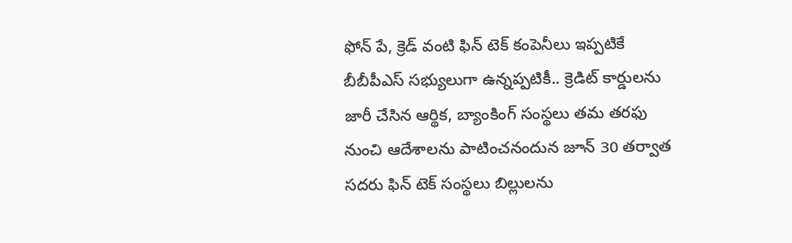ఫోన్ పే, క్రెడ్ వంటి ఫిన్ టెక్ కంపెనీలు ఇప్పటికే బీబీపీఎస్ సభ్యులుగా ఉన్నప్పటికీ.. క్రెడిట్ కార్డులను జారీ చేసిన ఆర్థిక, బ్యాంకింగ్ సంస్థలు తమ తరఫు నుంచి ఆదేశాలను పాటించనందున జూన్ 30 తర్వాత సదరు ఫిన్ టెక్ సంస్థలు బిల్లులను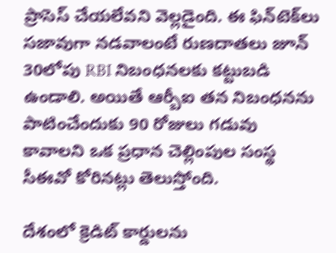ప్రాసెస్ చేయలేవని వెల్లడైంది. ఈ ఫిన్‌టెక్‌లు సజావుగా నడవాలంటే రుణదాతలు జూన్ 30లోపు RBI నిబంధనలకు కట్టుబడి ఉండాలి. అయితే ఆర్బీఐ తన నిబంధనను పాటించేందుకు 90 రోజులు గడువు కావాలని ఒక ప్రధాన చెల్లింపుల సంస్థ సీఈవో కోరినట్లు తెలుస్తోంది.

దేశంలో క్రెడిట్ కార్డులను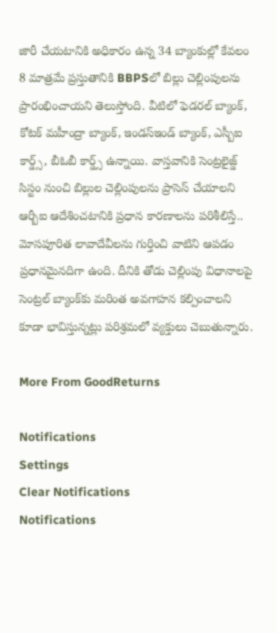జారీ చేయటానికి అధికారం ఉన్న 34 బ్యాంకుల్లో కేవలం 8 మాత్రమే ప్రస్తుతానికి BBPSలో బిల్లు చెల్లింపులను ప్రారంభించాయని తెలుస్తోంది. వీటిలో ఫెడరల్ బ్యాంక్, కోటక్ మహీంద్రా బ్యాంక్, ఇండస్ఇండ్ బ్యాంక్, ఎస్బీఐ కార్డ్స్, బీఓబీ కార్డ్స్ ఉన్నాయి. వాస్తవానికి సెంట్రలైజ్డ్ సిస్టం నుంచి బిల్లుల చెల్లింపులను ప్రాసెస్ చేయాలని ఆర్బీఐ ఆదేశించటానికి ప్రధాన కారణాలను పరిశీలిస్తే.. మోసపూరిత లావాదేవీలను గుర్తించి వాటిని ఆపడం ప్రధానమైనదిగా ఉంది. దీనికి తోడు చెల్లింపు విధానాలపై సెంట్రల్ బ్యాంక్‌కు మరింత అవగాహన కల్పించాలని కూడా భావిస్తున్నట్లు పరిశ్రమలో వ్యక్తులు చెబుతున్నారు.

More From GoodReturns

Notifications
Settings
Clear Notifications
Notifications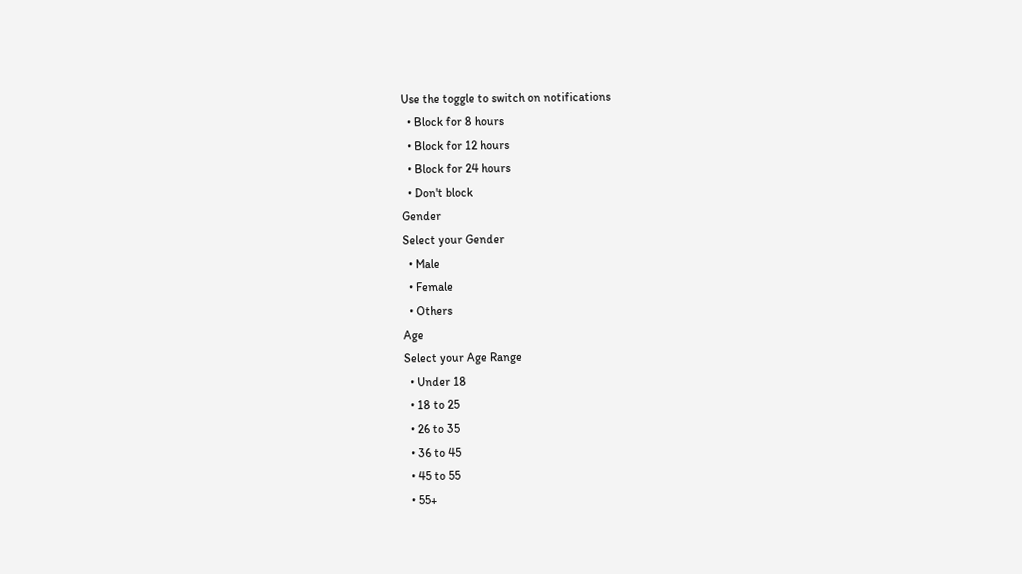Use the toggle to switch on notifications
  • Block for 8 hours
  • Block for 12 hours
  • Block for 24 hours
  • Don't block
Gender
Select your Gender
  • Male
  • Female
  • Others
Age
Select your Age Range
  • Under 18
  • 18 to 25
  • 26 to 35
  • 36 to 45
  • 45 to 55
  • 55+